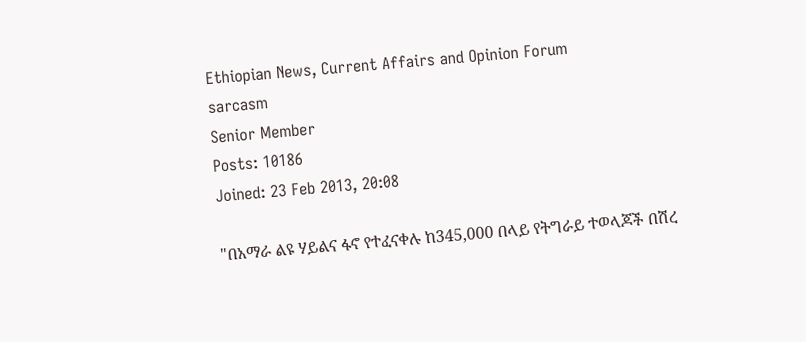Ethiopian News, Current Affairs and Opinion Forum
sarcasm
Senior Member
Posts: 10186
Joined: 23 Feb 2013, 20:08

"በአማራ ልዩ ሃይልና ፋኖ የተፈናቀሉ ከ345,000 በላይ የትግራይ ተወላጆች በሽረ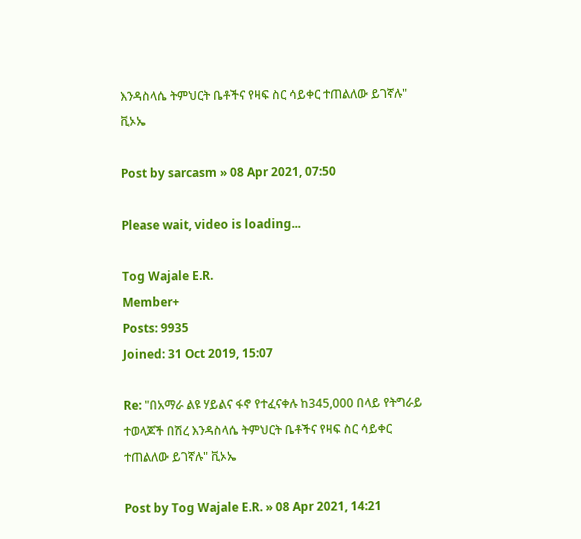እንዳስላሴ ትምህርት ቤቶችና የዛፍ ስር ሳይቀር ተጠልለው ይገኛሉ" ቪኦኤ

Post by sarcasm » 08 Apr 2021, 07:50

Please wait, video is loading...

Tog Wajale E.R.
Member+
Posts: 9935
Joined: 31 Oct 2019, 15:07

Re: "በአማራ ልዩ ሃይልና ፋኖ የተፈናቀሉ ከ345,000 በላይ የትግራይ ተወላጆች በሽረ እንዳስላሴ ትምህርት ቤቶችና የዛፍ ስር ሳይቀር ተጠልለው ይገኛሉ" ቪኦኤ

Post by Tog Wajale E.R. » 08 Apr 2021, 14:21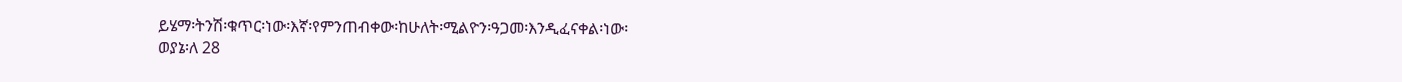ይሄማ፡ትንሽ፡ቁጥር፡ነው፡እኛ፡የምንጠብቀው፡ከሁለት፡ሚልዮን፡ዓጋመ፡እንዲፈናቀል፡ነው፡
ወያኔ፡ለ 28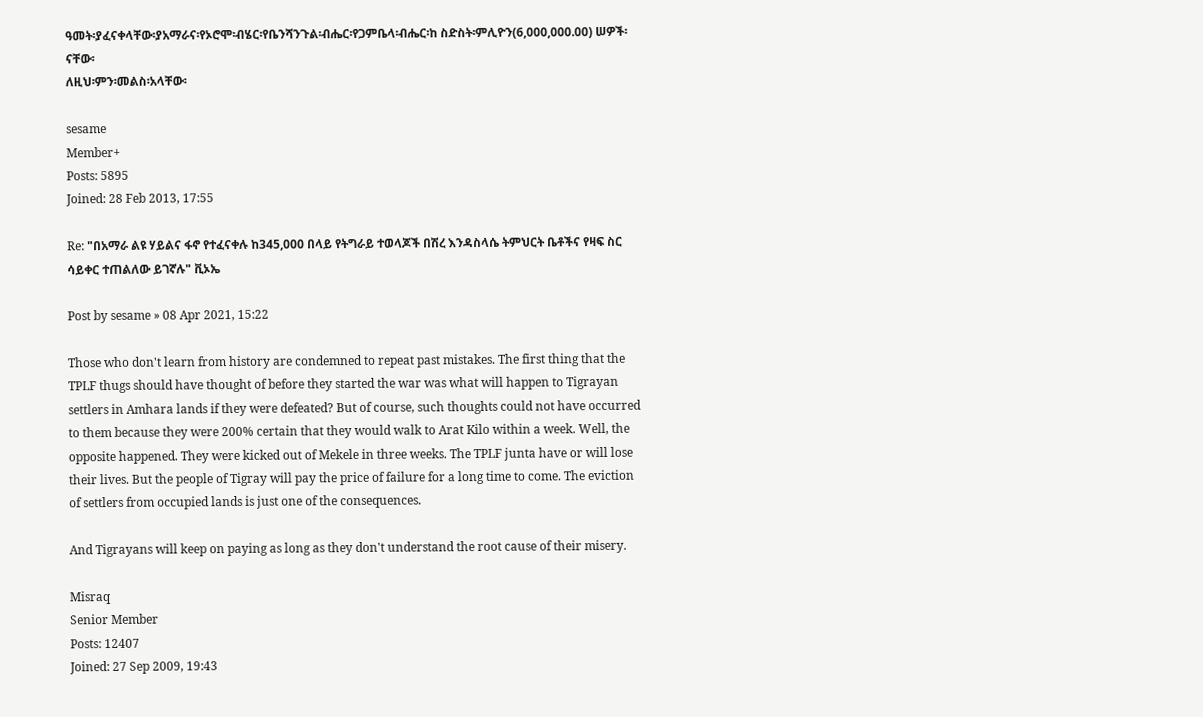ዓመት፡ያፈናቀላቸው፡ያአማራና፡የኦሮሞ፡ብሄር፡የቤንሻንጉል፡ብሔር፡የጋምቤላ፡ብሔር፡ከ ስድስት፡ምሊዮን(6,000,000.00) ሠዎች፡ናቸው፡
ለዚህ፡ምን፡መልስ፡አላቸው፡

sesame
Member+
Posts: 5895
Joined: 28 Feb 2013, 17:55

Re: "በአማራ ልዩ ሃይልና ፋኖ የተፈናቀሉ ከ345,000 በላይ የትግራይ ተወላጆች በሽረ እንዳስላሴ ትምህርት ቤቶችና የዛፍ ስር ሳይቀር ተጠልለው ይገኛሉ" ቪኦኤ

Post by sesame » 08 Apr 2021, 15:22

Those who don't learn from history are condemned to repeat past mistakes. The first thing that the TPLF thugs should have thought of before they started the war was what will happen to Tigrayan settlers in Amhara lands if they were defeated? But of course, such thoughts could not have occurred to them because they were 200% certain that they would walk to Arat Kilo within a week. Well, the opposite happened. They were kicked out of Mekele in three weeks. The TPLF junta have or will lose their lives. But the people of Tigray will pay the price of failure for a long time to come. The eviction of settlers from occupied lands is just one of the consequences.

And Tigrayans will keep on paying as long as they don't understand the root cause of their misery.

Misraq
Senior Member
Posts: 12407
Joined: 27 Sep 2009, 19:43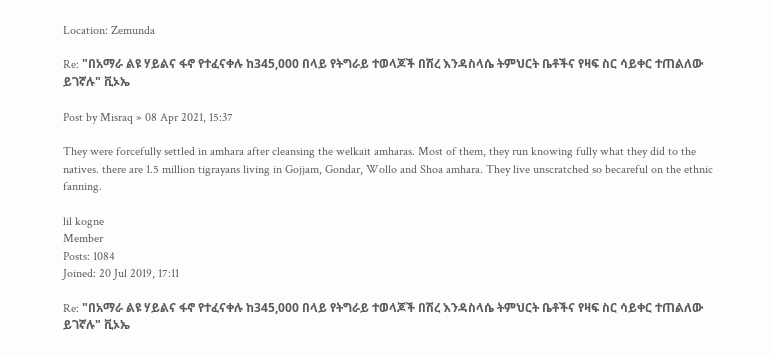Location: Zemunda

Re: "በአማራ ልዩ ሃይልና ፋኖ የተፈናቀሉ ከ345,000 በላይ የትግራይ ተወላጆች በሽረ እንዳስላሴ ትምህርት ቤቶችና የዛፍ ስር ሳይቀር ተጠልለው ይገኛሉ" ቪኦኤ

Post by Misraq » 08 Apr 2021, 15:37

They were forcefully settled in amhara after cleansing the welkait amharas. Most of them, they run knowing fully what they did to the natives. there are 1.5 million tigrayans living in Gojjam, Gondar, Wollo and Shoa amhara. They live unscratched so becareful on the ethnic fanning.

lil kogne
Member
Posts: 1084
Joined: 20 Jul 2019, 17:11

Re: "በአማራ ልዩ ሃይልና ፋኖ የተፈናቀሉ ከ345,000 በላይ የትግራይ ተወላጆች በሽረ እንዳስላሴ ትምህርት ቤቶችና የዛፍ ስር ሳይቀር ተጠልለው ይገኛሉ" ቪኦኤ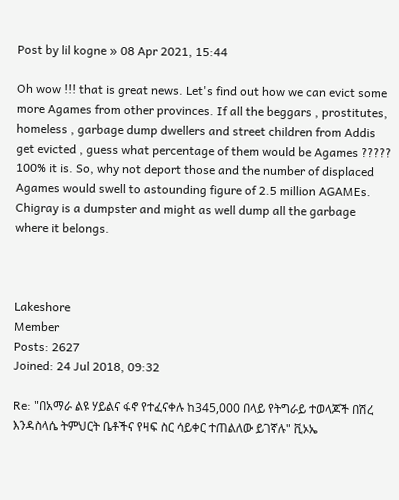Post by lil kogne » 08 Apr 2021, 15:44

Oh wow !!! that is great news. Let's find out how we can evict some more Agames from other provinces. If all the beggars , prostitutes, homeless , garbage dump dwellers and street children from Addis get evicted , guess what percentage of them would be Agames ????? 100% it is. So, why not deport those and the number of displaced Agames would swell to astounding figure of 2.5 million AGAMEs. Chigray is a dumpster and might as well dump all the garbage where it belongs.



Lakeshore
Member
Posts: 2627
Joined: 24 Jul 2018, 09:32

Re: "በአማራ ልዩ ሃይልና ፋኖ የተፈናቀሉ ከ345,000 በላይ የትግራይ ተወላጆች በሽረ እንዳስላሴ ትምህርት ቤቶችና የዛፍ ስር ሳይቀር ተጠልለው ይገኛሉ" ቪኦኤ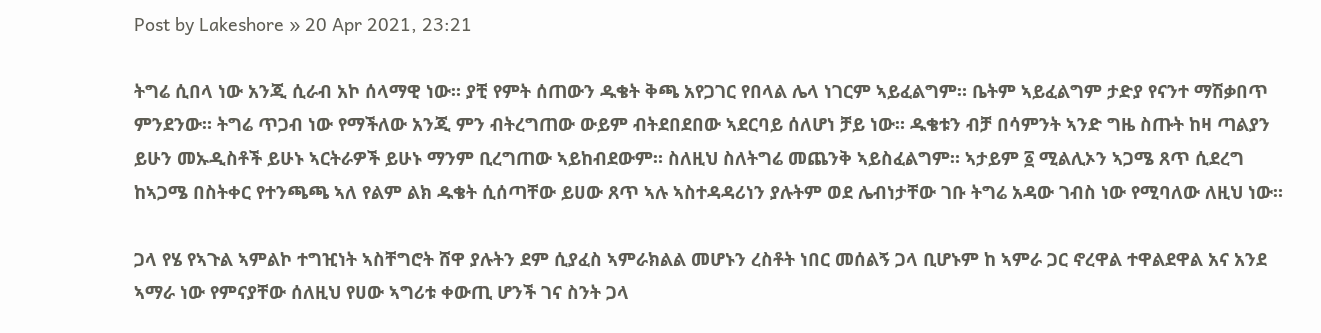Post by Lakeshore » 20 Apr 2021, 23:21

ትግሬ ሲበላ ነው አንጂ ሲራብ አኮ ሰላማዊ ነው። ያቺ የምት ሰጠውን ዱቄት ቅጫ አየጋገር የበላል ሌላ ነገርም ኣይፈልግም። ቤትም ኣይፈልግም ታድያ የናንተ ማሽቃበጥ ምንደንው። ትግሬ ጥጋብ ነው የማችለው አንጂ ምን ብትረግጠው ውይም ብትደበደበው ኣደርባይ ሰለሆነ ቻይ ነው። ዱቄቱን ብቻ በሳምንት ኣንድ ግዜ ስጡት ከዛ ጣልያን ይሁን መኡዲስቶች ይሁኑ ኣርትራዎች ይሁኑ ማንም ቢረግጠው ኣይከብደውም። ስለዚህ ስለትግሬ መጨንቅ ኣይስፈልግም። ኣታይም ፩ ሚልሊኦን ኣጋሜ ጸጥ ሲደረግ ከኣጋሜ በስትቀር የተንጫጫ ኣለ የልም ልክ ዱቄት ሲሰጣቸው ይሀው ጸጥ ኣሉ ኣስተዳዳሪነን ያሉትም ወደ ሌብነታቸው ገቡ ትግሬ አዳው ገብስ ነው የሚባለው ለዚህ ነው።

ጋላ የሄ የኣጉል ኣምልኮ ተግዢነት ኣስቸግሮት ሸዋ ያሉትን ደም ሲያፈስ ኣምራክልል መሆኑን ረስቶት ነበር መሰልኝ ጋላ ቢሆኑም ከ ኣምራ ጋር ኖረዋል ተዋልደዋል አና አንደ ኣማራ ነው የምናያቸው ሰለዚህ የሀው ኣግሪቱ ቀውጢ ሆንች ገና ስንት ጋላ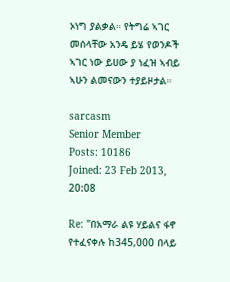ኦነግ ያልቃል። የትግሬ ኣገር መሰላቸው አንዴ ይሄ የወንዶች ኣገር ነው ይሀው ያ ነፈዝ ኣብይ ኣሁን ልመናውን ተያይዞታል።

sarcasm
Senior Member
Posts: 10186
Joined: 23 Feb 2013, 20:08

Re: "በአማራ ልዩ ሃይልና ፋኖ የተፈናቀሉ ከ345,000 በላይ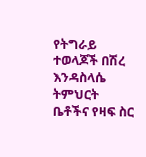የትግራይ ተወላጆች በሽረ እንዳስላሴ ትምህርት ቤቶችና የዛፍ ስር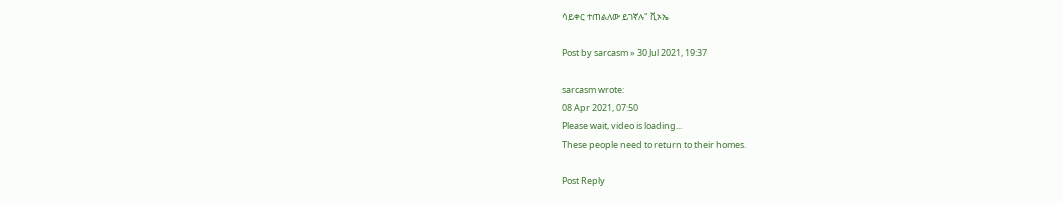ሳይቀር ተጠልለው ይገኛሉ" ቪኦኤ

Post by sarcasm » 30 Jul 2021, 19:37

sarcasm wrote:
08 Apr 2021, 07:50
Please wait, video is loading...
These people need to return to their homes.

Post Reply